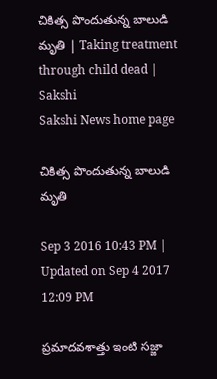చికిత్స పొందుతున్న బాలుడి మృతి | Taking treatment through child dead | Sakshi
Sakshi News home page

చికిత్స పొందుతున్న బాలుడి మృతి

Sep 3 2016 10:43 PM | Updated on Sep 4 2017 12:09 PM

ప్రమాదవశాత్తు ఇంటి సజ్జా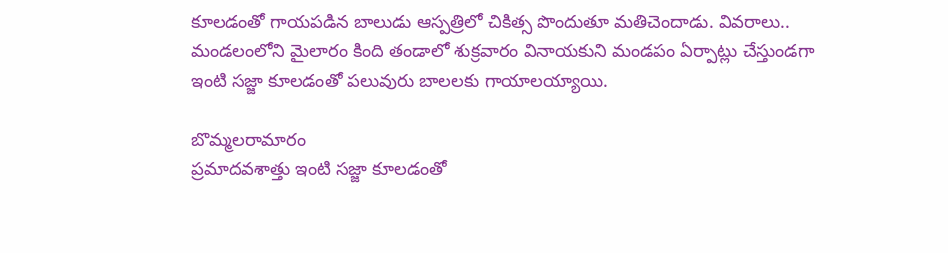కూలడంతో గాయపడిన బాలుడు ఆస్పత్రిలో చికిత్స పొందుతూ మతిచెందాడు. వివరాలు.. మండలంలోని మైలారం కింది తండాలో శుక్రవారం వినాయకుని మండపం ఏర్పాట్లు చేస్తుండగా ఇంటి సజ్జా కూలడంతో పలువురు బాలలకు గాయాలయ్యాయి.

బొమ్మలరామారం
ప్రమాదవశాత్తు ఇంటి సజ్జా కూలడంతో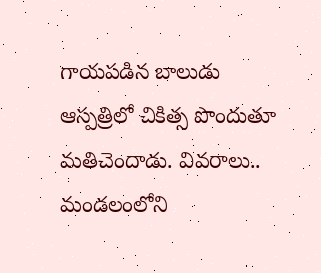గాయపడిన బాలుడు ఆస్పత్రిలో చికిత్స పొందుతూ మతిచెందాడు. వివరాలు..  మండలంలోని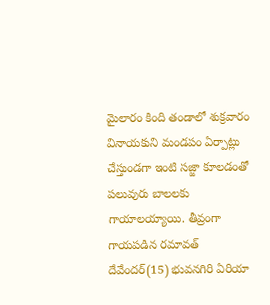మైలారం కింది తండాలో శుక్రవారం వినాయకుని మండపం ఏర్పాట్లు చేస్తుండగా ఇంటి సజ్జా కూలడంతో పలువురు బాలలకు గాయాలయ్యాయి. తీవ్రంగా గాయపడిన రమావత్‌ దేవేందర్‌(15) భువనగిరి ఏరియా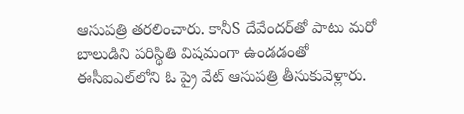ఆసుపత్రి తరలించారు. కానీS దేవేందర్‌తో పాటు మరో బాలుడిని పరిస్థితి విషమంగా ఉండడంతో ఈసీఐఎల్‌లోని ఓ ప్రై వేట్‌ ఆసుపత్రి తీసుకువెళ్లారు.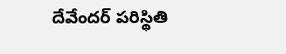దేవేందర్‌ పరిస్థితి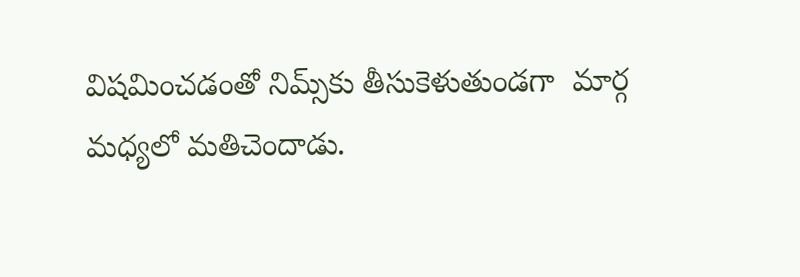విషమించడంతో నిమ్స్‌కు తీసుకెళుతుండగా  మార్గ మధ్యలో మతిచెందాడు.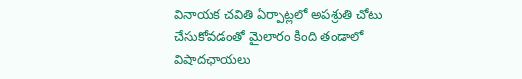వినాయక చవితి ఏర్పాట్లలో అపశ్రుతి చోటు చేసుకోవడంతో మైలారం కింది తండాలో విషాదఛాయలు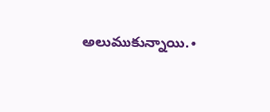అలుముకున్నాయి.∙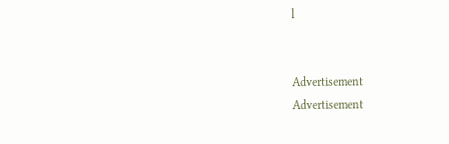l


Advertisement
Advertisement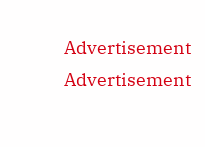Advertisement
Advertisement